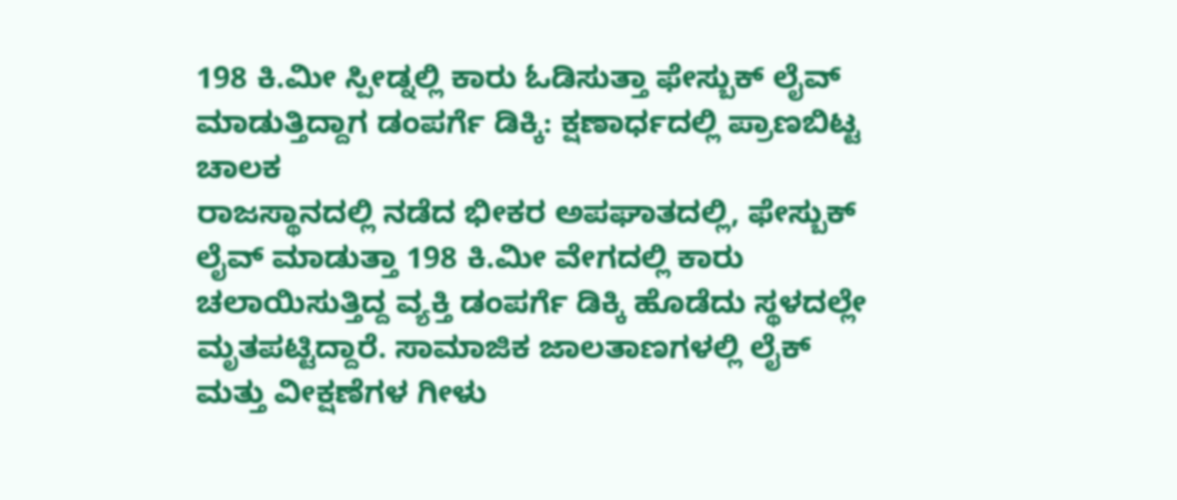198 ಕಿ.ಮೀ ಸ್ಪೀಡ್ನಲ್ಲಿ ಕಾರು ಓಡಿಸುತ್ತಾ ಫೇಸ್ಬುಕ್ ಲೈವ್ ಮಾಡುತ್ತಿದ್ದಾಗ ಡಂಪರ್ಗೆ ಡಿಕ್ಕಿ: ಕ್ಷಣಾರ್ಧದಲ್ಲಿ ಪ್ರಾಣಬಿಟ್ಟ ಚಾಲಕ
ರಾಜಸ್ಥಾನದಲ್ಲಿ ನಡೆದ ಭೀಕರ ಅಪಘಾತದಲ್ಲಿ, ಫೇಸ್ಬುಕ್ ಲೈವ್ ಮಾಡುತ್ತಾ 198 ಕಿ.ಮೀ ವೇಗದಲ್ಲಿ ಕಾರು ಚಲಾಯಿಸುತ್ತಿದ್ದ ವ್ಯಕ್ತಿ ಡಂಪರ್ಗೆ ಡಿಕ್ಕಿ ಹೊಡೆದು ಸ್ಥಳದಲ್ಲೇ ಮೃತಪಟ್ಟಿದ್ದಾರೆ. ಸಾಮಾಜಿಕ ಜಾಲತಾಣಗಳಲ್ಲಿ ಲೈಕ್ ಮತ್ತು ವೀಕ್ಷಣೆಗಳ ಗೀಳು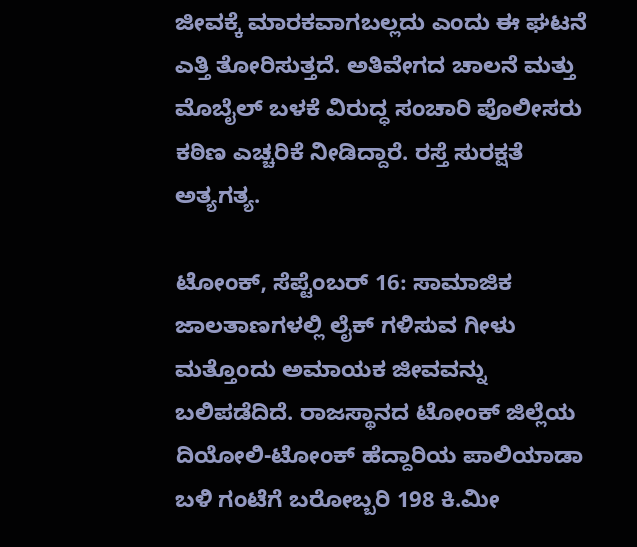ಜೀವಕ್ಕೆ ಮಾರಕವಾಗಬಲ್ಲದು ಎಂದು ಈ ಘಟನೆ ಎತ್ತಿ ತೋರಿಸುತ್ತದೆ. ಅತಿವೇಗದ ಚಾಲನೆ ಮತ್ತು ಮೊಬೈಲ್ ಬಳಕೆ ವಿರುದ್ಧ ಸಂಚಾರಿ ಪೊಲೀಸರು ಕಠಿಣ ಎಚ್ಚರಿಕೆ ನೀಡಿದ್ದಾರೆ. ರಸ್ತೆ ಸುರಕ್ಷತೆ ಅತ್ಯಗತ್ಯ.

ಟೋಂಕ್, ಸೆಪ್ಟೆಂಬರ್ 16: ಸಾಮಾಜಿಕ ಜಾಲತಾಣಗಳಲ್ಲಿ ಲೈಕ್ ಗಳಿಸುವ ಗೀಳು ಮತ್ತೊಂದು ಅಮಾಯಕ ಜೀವವನ್ನು ಬಲಿಪಡೆದಿದೆ. ರಾಜಸ್ಥಾನದ ಟೋಂಕ್ ಜಿಲ್ಲೆಯ ದಿಯೋಲಿ-ಟೋಂಕ್ ಹೆದ್ದಾರಿಯ ಪಾಲಿಯಾಡಾ ಬಳಿ ಗಂಟೆಗೆ ಬರೋಬ್ಬರಿ 198 ಕಿ.ಮೀ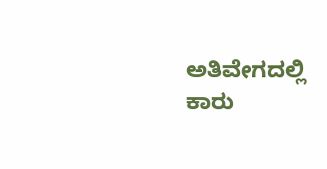ಅತಿವೇಗದಲ್ಲಿ ಕಾರು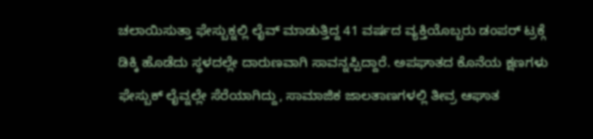ಚಲಾಯಿಸುತ್ತಾ ಫೇಸ್ಬುಕ್ನಲ್ಲಿ ಲೈವ್ ಮಾಡುತ್ತಿದ್ದ 41 ವರ್ಷದ ವ್ಯಕ್ತಿಯೊಬ್ಬರು ಡಂಪರ್ ಟ್ರಕ್ಗೆ ಡಿಕ್ಕಿ ಹೊಡೆದು ಸ್ಥಳದಲ್ಲೇ ದಾರುಣವಾಗಿ ಸಾವನ್ನಪ್ಪಿದ್ದಾರೆ. ಅಪಘಾತದ ಕೊನೆಯ ಕ್ಷಣಗಳು ಫೇಸ್ಬುಕ್ ಲೈವ್ನಲ್ಲೇ ಸೆರೆಯಾಗಿದ್ದು, ಸಾಮಾಜಿಕ ಜಾಲತಾಣಗಳಲ್ಲಿ ತೀವ್ರ ಆಘಾತ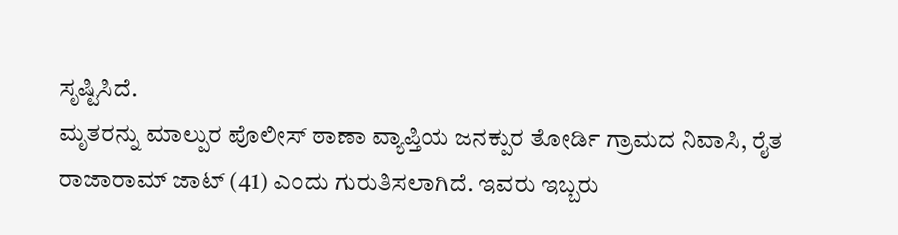ಸೃಷ್ಟಿಸಿದೆ.
ಮೃತರನ್ನು ಮಾಲ್ಪುರ ಪೊಲೀಸ್ ಠಾಣಾ ವ್ಯಾಪ್ತಿಯ ಜನಕ್ಪುರ ತೋರ್ಡಿ ಗ್ರಾಮದ ನಿವಾಸಿ, ರೈತ ರಾಜಾರಾಮ್ ಜಾಟ್ (41) ಎಂದು ಗುರುತಿಸಲಾಗಿದೆ. ಇವರು ಇಬ್ಬರು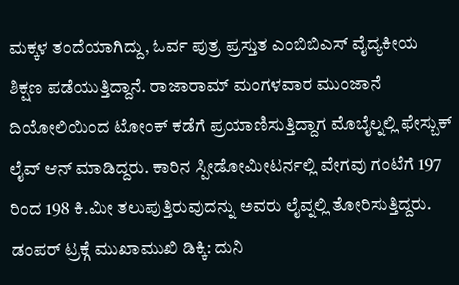ಮಕ್ಕಳ ತಂದೆಯಾಗಿದ್ದು, ಓರ್ವ ಪುತ್ರ ಪ್ರಸ್ತುತ ಎಂಬಿಬಿಎಸ್ ವೈದ್ಯಕೀಯ ಶಿಕ್ಷಣ ಪಡೆಯುತ್ತಿದ್ದಾನೆ. ರಾಜಾರಾಮ್ ಮಂಗಳವಾರ ಮುಂಜಾನೆ ದಿಯೋಲಿಯಿಂದ ಟೋಂಕ್ ಕಡೆಗೆ ಪ್ರಯಾಣಿಸುತ್ತಿದ್ದಾಗ ಮೊಬೈಲ್ನಲ್ಲಿ ಫೇಸ್ಬುಕ್ ಲೈವ್ ಆನ್ ಮಾಡಿದ್ದರು. ಕಾರಿನ ಸ್ಪೀಡೋಮೀಟರ್ನಲ್ಲಿ ವೇಗವು ಗಂಟೆಗೆ 197 ರಿಂದ 198 ಕಿ.ಮೀ ತಲುಪುತ್ತಿರುವುದನ್ನು ಅವರು ಲೈವ್ನಲ್ಲಿ ತೋರಿಸುತ್ತಿದ್ದರು.
ಡಂಪರ್ ಟ್ರಕ್ಗೆ ಮುಖಾಮುಖಿ ಡಿಕ್ಕಿ: ದುನಿ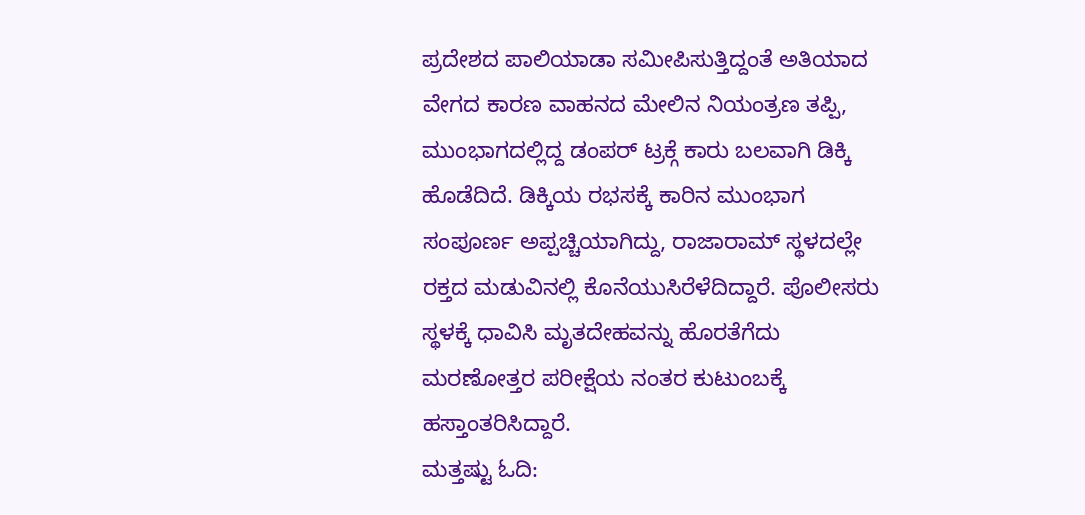ಪ್ರದೇಶದ ಪಾಲಿಯಾಡಾ ಸಮೀಪಿಸುತ್ತಿದ್ದಂತೆ ಅತಿಯಾದ ವೇಗದ ಕಾರಣ ವಾಹನದ ಮೇಲಿನ ನಿಯಂತ್ರಣ ತಪ್ಪಿ, ಮುಂಭಾಗದಲ್ಲಿದ್ದ ಡಂಪರ್ ಟ್ರಕ್ಗೆ ಕಾರು ಬಲವಾಗಿ ಡಿಕ್ಕಿ ಹೊಡೆದಿದೆ. ಡಿಕ್ಕಿಯ ರಭಸಕ್ಕೆ ಕಾರಿನ ಮುಂಭಾಗ ಸಂಪೂರ್ಣ ಅಪ್ಪಚ್ಚಿಯಾಗಿದ್ದು, ರಾಜಾರಾಮ್ ಸ್ಥಳದಲ್ಲೇ ರಕ್ತದ ಮಡುವಿನಲ್ಲಿ ಕೊನೆಯುಸಿರೆಳೆದಿದ್ದಾರೆ. ಪೊಲೀಸರು ಸ್ಥಳಕ್ಕೆ ಧಾವಿಸಿ ಮೃತದೇಹವನ್ನು ಹೊರತೆಗೆದು ಮರಣೋತ್ತರ ಪರೀಕ್ಷೆಯ ನಂತರ ಕುಟುಂಬಕ್ಕೆ ಹಸ್ತಾಂತರಿಸಿದ್ದಾರೆ.
ಮತ್ತಷ್ಟು ಓದಿ: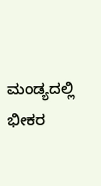ಮಂಡ್ಯದಲ್ಲಿ ಭೀಕರ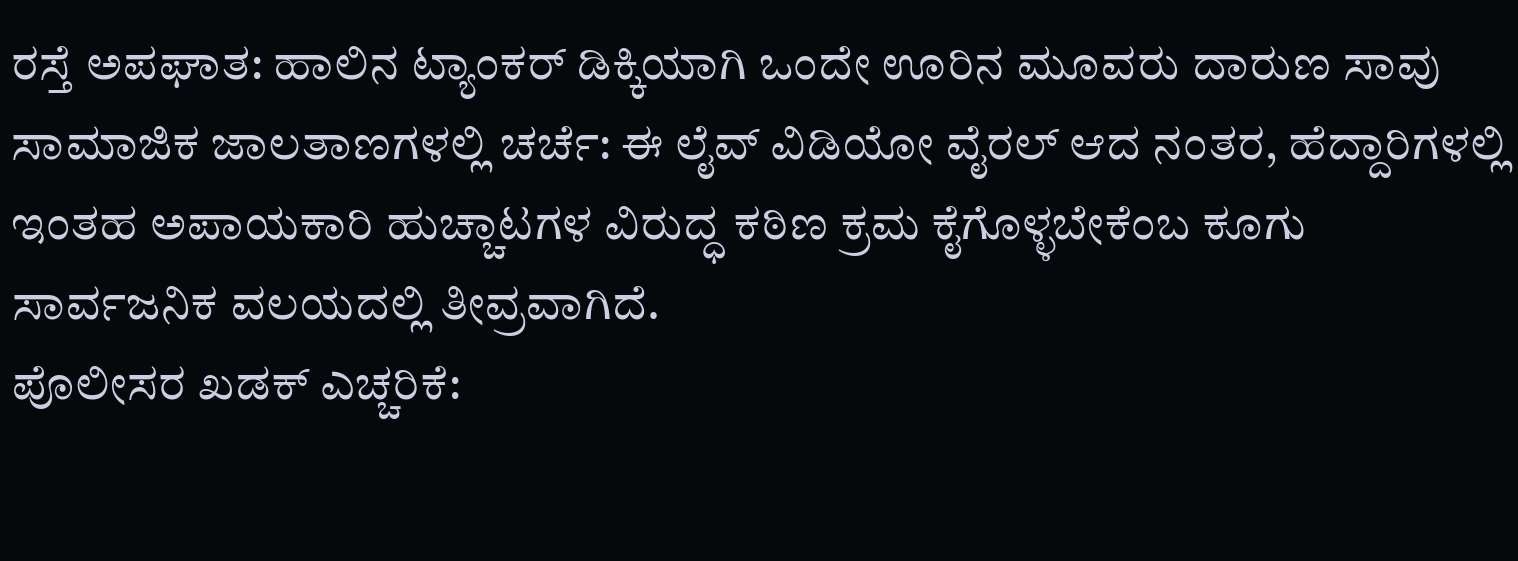ರಸ್ತೆ ಅಪಘಾತ: ಹಾಲಿನ ಟ್ಯಾಂಕರ್ ಡಿಕ್ಕಿಯಾಗಿ ಒಂದೇ ಊರಿನ ಮೂವರು ದಾರುಣ ಸಾವು
ಸಾಮಾಜಿಕ ಜಾಲತಾಣಗಳಲ್ಲಿ ಚರ್ಚೆ: ಈ ಲೈವ್ ವಿಡಿಯೋ ವೈರಲ್ ಆದ ನಂತರ, ಹೆದ್ದಾರಿಗಳಲ್ಲಿ ಇಂತಹ ಅಪಾಯಕಾರಿ ಹುಚ್ಚಾಟಗಳ ವಿರುದ್ಧ ಕಠಿಣ ಕ್ರಮ ಕೈಗೊಳ್ಳಬೇಕೆಂಬ ಕೂಗು ಸಾರ್ವಜನಿಕ ವಲಯದಲ್ಲಿ ತೀವ್ರವಾಗಿದೆ.
ಪೊಲೀಸರ ಖಡಕ್ ಎಚ್ಚರಿಕೆ: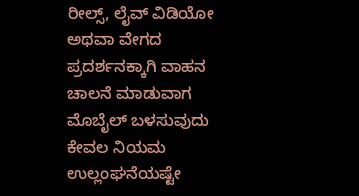ರೀಲ್ಸ್, ಲೈವ್ ವಿಡಿಯೋ ಅಥವಾ ವೇಗದ ಪ್ರದರ್ಶನಕ್ಕಾಗಿ ವಾಹನ ಚಾಲನೆ ಮಾಡುವಾಗ ಮೊಬೈಲ್ ಬಳಸುವುದು ಕೇವಲ ನಿಯಮ ಉಲ್ಲಂಘನೆಯಷ್ಟೇ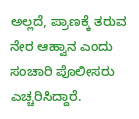ಅಲ್ಲದೆ, ಪ್ರಾಣಕ್ಕೆ ತರುವ ನೇರ ಆಹ್ವಾನ ಎಂದು ಸಂಚಾರಿ ಪೊಲೀಸರು ಎಚ್ಚರಿಸಿದ್ದಾರೆ.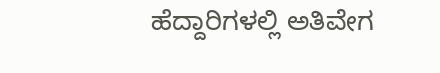ಹೆದ್ದಾರಿಗಳಲ್ಲಿ ಅತಿವೇಗ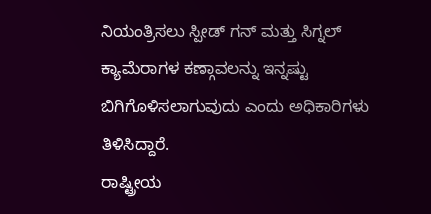ನಿಯಂತ್ರಿಸಲು ಸ್ಪೀಡ್ ಗನ್ ಮತ್ತು ಸಿಗ್ನಲ್ ಕ್ಯಾಮೆರಾಗಳ ಕಣ್ಗಾವಲನ್ನು ಇನ್ನಷ್ಟು ಬಿಗಿಗೊಳಿಸಲಾಗುವುದು ಎಂದು ಅಧಿಕಾರಿಗಳು ತಿಳಿಸಿದ್ದಾರೆ.
ರಾಷ್ಟ್ರೀಯ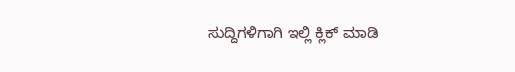ಸುದ್ದಿಗಳಿಗಾಗಿ ಇಲ್ಲಿ ಕ್ಲಿಕ್ ಮಾಡಿ